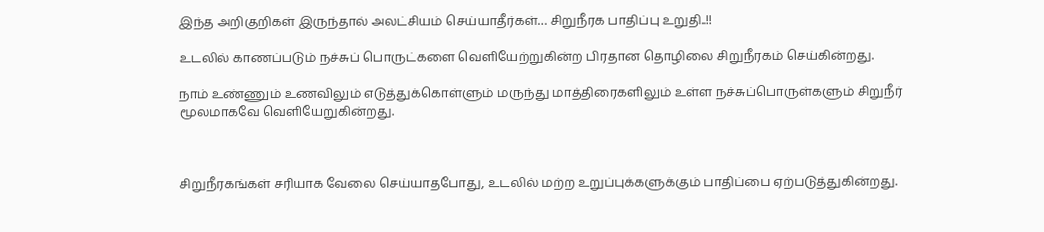இந்த அறிகுறிகள் இருந்தால் அலட்சியம் செய்யாதீர்கள்… சிறுநீரக பாதிப்பு உறுதி..!!

உடலில் காணப்படும் நச்சுப் பொருட்களை வெளியேற்றுகின்ற பிரதான தொழிலை சிறுநீரகம் செய்கின்றது.

நாம் உண்ணும் உணவிலும் எடுத்துக்கொள்ளும் மருந்து மாத்திரைகளிலும் உள்ள நச்சுப்பொருள்களும் சிறுநீர் மூலமாகவே வெளியேறுகின்றது.



சிறுநீரகங்கள் சரியாக வேலை செய்யாதபோது, உடலில் மற்ற உறுப்புக்களுக்கும் பாதிப்பை ஏற்படுத்துகின்றது.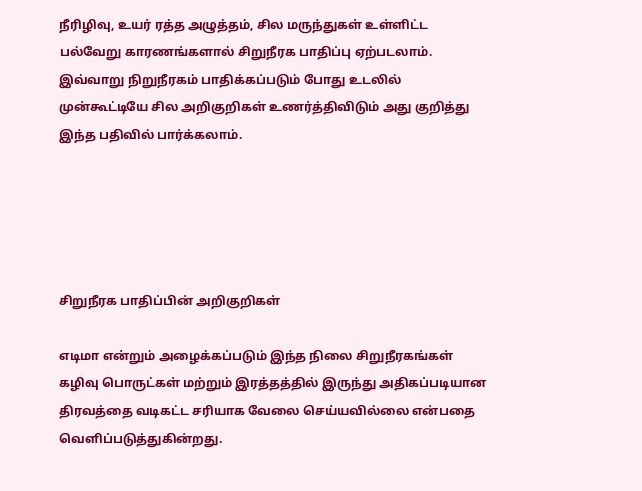நீரிழிவு, உயர் ரத்த அழுத்தம், சில மருந்துகள் உள்ளிட்ட பல்வேறு காரணங்களால் சிறுநீரக பாதிப்பு ஏற்படலாம். இவ்வாறு நிறுநீரகம் பாதிக்கப்படும் போது உடலில் முன்கூட்டியே சில அறிகுறிகள் உணர்த்திவிடும் அது குறித்து இந்த பதிவில் பார்க்கலாம்.





சிறுநீரக பாதிப்பின் அறிகுறிகள்

எடிமா என்றும் அழைக்கப்படும் இந்த நிலை சிறுநீரகங்கள் கழிவு பொருட்கள் மற்றும் இரத்தத்தில் இருந்து அதிகப்படியான திரவத்தை வடிகட்ட சரியாக வேலை செய்யவில்லை என்பதை வெளிப்படுத்துகின்றது.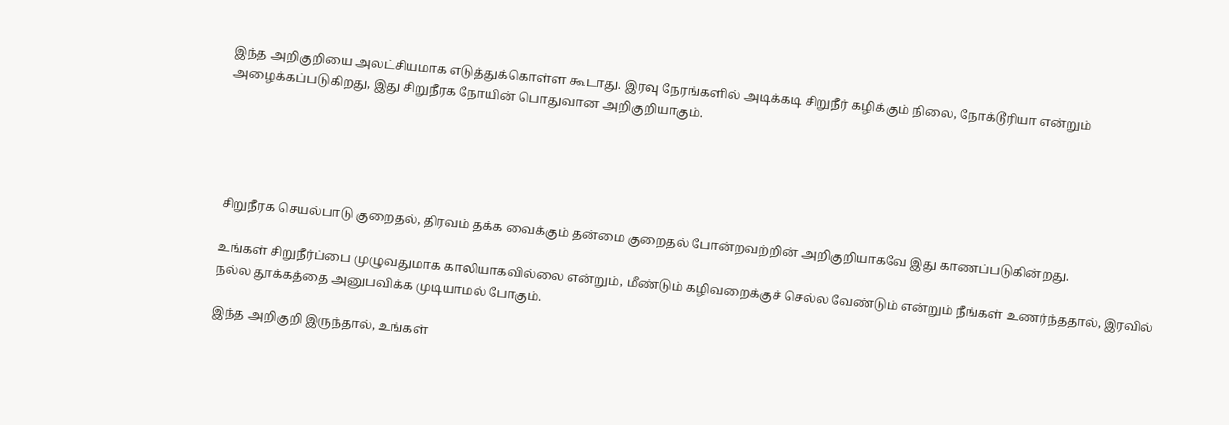இந்த அறிகுறியை அலட்சியமாக எடுத்துக்கொள்ள கூடாது. இரவு நேரங்களில் அடிக்கடி சிறுநீர் கழிக்கும் நிலை, நோக்டூரியா என்றும் அழைக்கப்படுகிறது, இது சிறுநீரக நோயின் பொதுவான அறிகுறியாகும்.





சிறுநீரக செயல்பாடு குறைதல், திரவம் தக்க வைக்கும் தன்மை குறைதல் போன்றவற்றின் அறிகுறியாகவே இது காணப்படுகின்றது.

உங்கள் சிறுநீர்ப்பை முழுவதுமாக காலியாகவில்லை என்றும், மீண்டும் கழிவறைக்குச் செல்ல வேண்டும் என்றும் நீங்கள் உணர்ந்ததால், இரவில் நல்ல தூக்கத்தை அனுபவிக்க முடியாமல் போகும்.

இந்த அறிகுறி இருந்தால், உங்கள்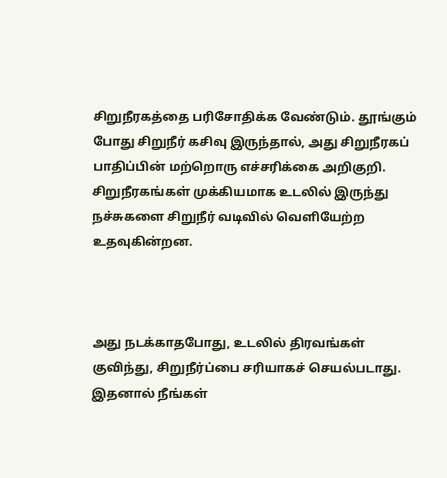சிறுநீரகத்தை பரிசோதிக்க வேண்டும். தூங்கும் போது சிறுநீர் கசிவு இருந்தால், அது சிறுநீரகப் பாதிப்பின் மற்றொரு எச்சரிக்கை அறிகுறி. சிறுநீரகங்கள் முக்கியமாக உடலில் இருந்து நச்சுகளை சிறுநீர் வடிவில் வெளியேற்ற உதவுகின்றன.



அது நடக்காதபோது, உடலில் திரவங்கள் குவிந்து, சிறுநீர்ப்பை சரியாகச் செயல்படாது. இதனால் நீங்கள்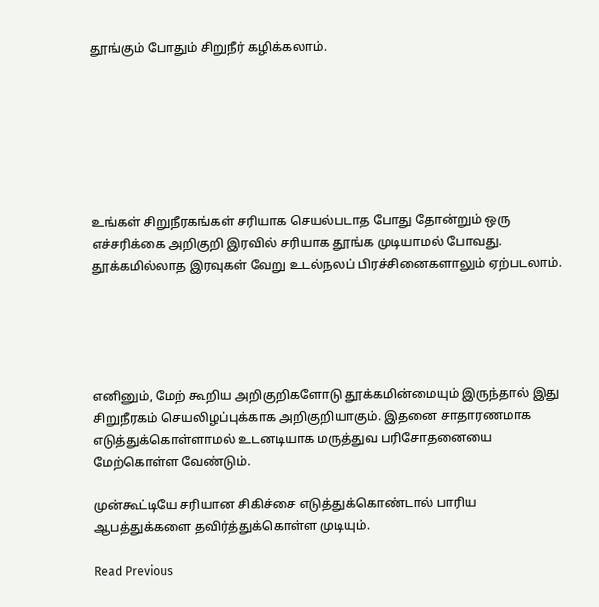தூங்கும் போதும் சிறுநீர் கழிக்கலாம்.







உங்கள் சிறுநீரகங்கள் சரியாக செயல்படாத போது தோன்றும் ஒரு எச்சரிக்கை அறிகுறி இரவில் சரியாக தூங்க முடியாமல் போவது. தூக்கமில்லாத இரவுகள் வேறு உடல்நலப் பிரச்சினைகளாலும் ஏற்படலாம்.





எனினும், மேற் கூறிய அறிகுறிகளோடு தூக்கமின்மையும் இருந்தால் இது சிறுநீரகம் செயலிழப்புக்காக அறிகுறியாகும். இதனை சாதாரணமாக எடுத்துக்கொள்ளாமல் உடனடியாக மருத்துவ பரிசோதனையை மேற்கொள்ள வேண்டும்.

முன்கூட்டியே சரியான சிகிச்சை எடுத்துக்கொண்டால் பாரிய ஆபத்துக்களை தவிர்த்துக்கொள்ள முடியும்.

Read Previous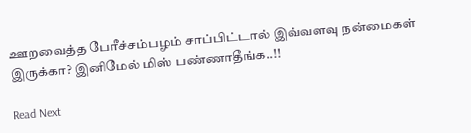ஊறவைத்த பேரீச்சம்பழம் சாப்பிட்டால் இவ்வளவு நன்மைகள் இருக்கா? இனிமேல் மிஸ் பண்ணாதீங்க..!!

Read Next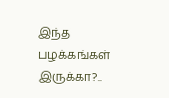இந்த பழக்கங்கள் இருக்கா?..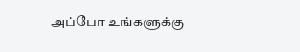அப்போ உங்களுக்கு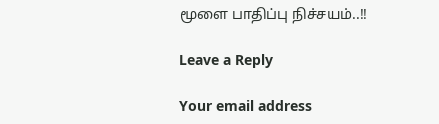மூளை பாதிப்பு நிச்சயம்..!!

Leave a Reply

Your email address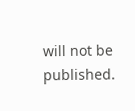will not be published.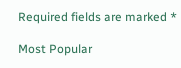Required fields are marked *

Most Popular